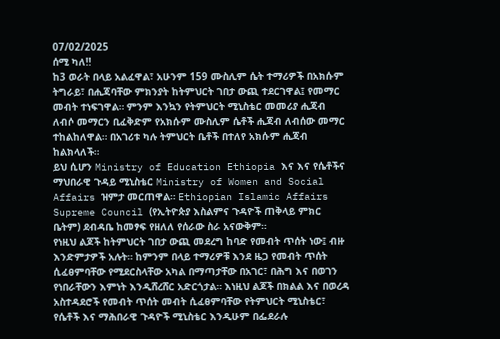07/02/2025
ሰሚ ካለ‼
ከ3 ወራት በላይ አልፈዋል፣ አሁንም 159 ሙስሊም ሴት ተማሪዎች በአክሱም ትግራይ፣ በሒጃባቸው ምክንያት ከትምህርት ገበታ ውጪ ተደርገዋል፤ የመማር መብት ተነፍገዋል። ምንም እንኳን የትምህርት ሚኒስቴር መመሪያ ሒጃብ ለብሶ መማርን ቢፈቅድም የአክሱም ሙስሊም ሴቶች ሒጃብ ለብሰው መማር ተከልከለዋል። በአገሪቱ ካሉ ትምህርት ቤቶች በተለየ አክሱም ሒጃብ ከልክላለች።
ይህ ሲሆን Ministry of Education Ethiopia እና እና የሴቶችና ማህበራዊ ጉዳይ ሚኒስቴር Ministry of Women and Social Affairs ዝምታ መርጠዋል። Ethiopian Islamic Affairs Supreme Council (የኢትዮጵያ እስልምና ጉዳዮች ጠቅላይ ምክር ቤትም) ደብዳቤ ከመፃፍ የዘለለ የሰራው ስራ አናውቅም።
የነዚህ ልጆች ከትምህርት ገበታ ውጪ መደረግ ከባድ የመብት ጥሰት ነው፤ ብዙ እንድምታዎች አሉት። ከምንም በላይ ተማሪዎቹ እንደ ዜጋ የመብት ጥሰት ሲፈፀምባቸው የሚደርስላቸው አካል በማጣታቸው በአገር፣ በሕግ እና በወገን የነበራቸውን እምነት እንዲሸረሸር አድርጎታል። እነዚህ ልጆች በክልል እና በወረዳ አስተዳደሮች የመብት ጥሰት መብት ሲፈፀምባቸው የትምህርት ሚኒስቴር፣ የሴቶች እና ማሕበራዊ ጉዳዮች ሚኒስቴር እንዲሁም በፌደራሉ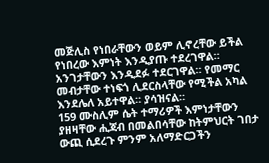መጅሊስ የነበራቸውን ወይም ሊኖረቸው ይችል የነበረው እምነት እንዲያጡ ተደረገዋል። አንገታቸውን እንዲደፉ ተደርገዋል። የመማር መብታቸው ተነፍጎ ሊደርስላቸው የሚችል አካል እንደሌለ አይተዋል። ያሳዝናል።
159 ሙስሊም ሴት ተማሪዎች እምነታቸውን ያዘዛቸው ሒጃብ በመልበሳቸው ከትምህርት ገበታ ውጪ ሲደረጉ ምንም አለማድርጋችን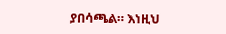ያበሳጫል። እነዚህ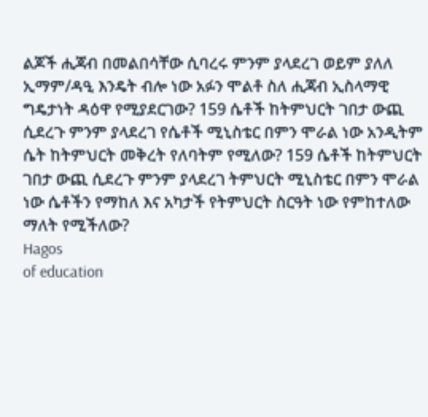ልጆች ሒጃብ በመልበሳቸው ሲባረሩ ምንም ያላደረገ ወይም ያለለ ኢማም/ዳዒ እንዴት ብሎ ነው አፉን ሞልቶ ስለ ሒጃብ ኢስላማዊ ግዴታነት ዳዕዋ የሚያደርገው? 159 ሴቶች ከትምህርት ገበታ ውጪ ሲደረጉ ምንም ያላደረገ የሴቶች ሚኒስቴር በምን ሞራል ነው አንዲትም ሴት ከትምህርት መቅረት የለባትም የሚለው? 159 ሴቶች ከትምህርት ገበታ ውጪ ሲደረጉ ምንም ያላደረገ ትምህርት ሚኒስቴር በምን ሞራል ነው ሴቶችን የማከለ እና አካታች የትምህርት ስርዓት ነው የምከተለው ማለት የሚችለው?
Hagos
of education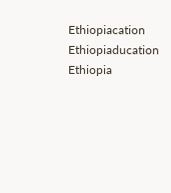Ethiopiacation Ethiopiaducation Ethiopia